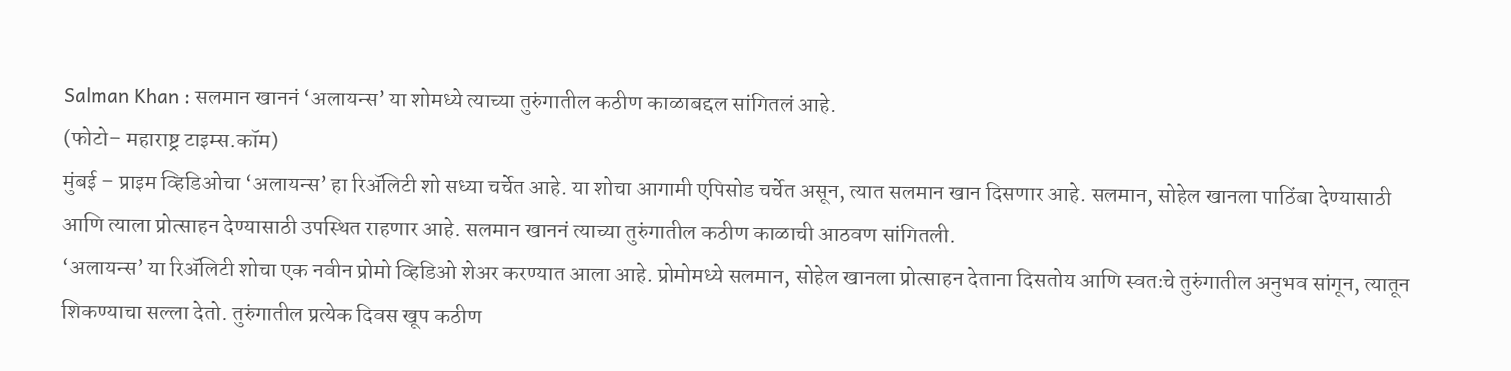Salman Khan : सलमान खाननं ‘अलायन्स’ या शोमध्ये त्याच्या तुरुंगातील कठीण काळाबद्दल सांगितलं आहे.
(फोटो– महाराष्ट्र टाइम्स.कॉम)
मुंबई – प्राइम व्हिडिओचा ‘अलायन्स’ हा रिॲलिटी शो सध्या चर्चेत आहे. या शोचा आगामी एपिसोड चर्चेत असून, त्यात सलमान खान दिसणार आहे. सलमान, सोहेल खानला पाठिंबा देण्यासाठी आणि त्याला प्रोत्साहन देण्यासाठी उपस्थित राहणार आहे. सलमान खाननं त्याच्या तुरुंगातील कठीण काळाची आठवण सांगितली.
‘अलायन्स’ या रिॲलिटी शोचा एक नवीन प्रोमो व्हिडिओ शेअर करण्यात आला आहे. प्रोमोमध्ये सलमान, सोहेल खानला प्रोत्साहन देताना दिसतोय आणि स्वतःचे तुरुंगातील अनुभव सांगून, त्यातून शिकण्याचा सल्ला देतो. तुरुंगातील प्रत्येक दिवस खूप कठीण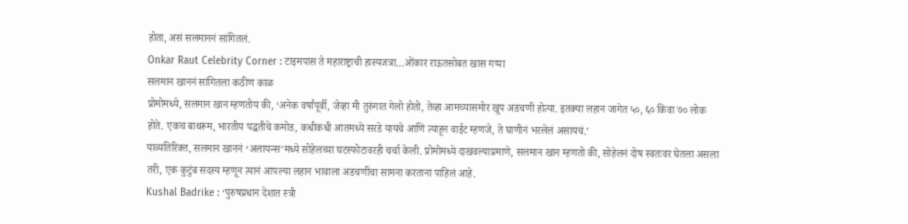होता, असं सलमाननं सांगितलं.
Onkar Raut Celebrity Corner : टाइमपास ते महाराष्ट्राची हास्यजत्रा…ओंकार राऊतसोबत खास गप्पा
सलमान खाननं सांगितला कठीण काळ
प्रोमोमध्ये, सलमान खान म्हणतोय की, ‘अनेक वर्षांपूर्वी, जेव्हा मी तुरुंगात गेलो होतो, तेव्हा आमच्यासमोर खूप अडचणी होत्या. इतक्या लहान जागेत ५०, ६० किंवा ७० लोक होते. एकच बाथरूम, भारतीय पद्धतीचे कमोड, कधीकधी आतमध्ये सरडे यायचे आणि त्याहून वाईट म्हणजे, ते घाणीनं भरलेलं असायचं.’
याव्यतिरिक्त, सलमान खाननं ‘अलायन्स’मध्ये सोहेलच्या घटस्फोटावरही चर्चा केली. प्रोमोमध्ये दाखवल्याप्रमाणे, सलमान खान म्हणतो की, सोहेलनं दोष स्वतःवर घेतला असला तरी, एक कुटुंब सदस्य म्हणून त्यानं आपल्या लहान भावाला अडचणींचा सामना करताना पाहिलं आहे.
Kushal Badrike : ‘पुरुषप्रधान देशात स्त्री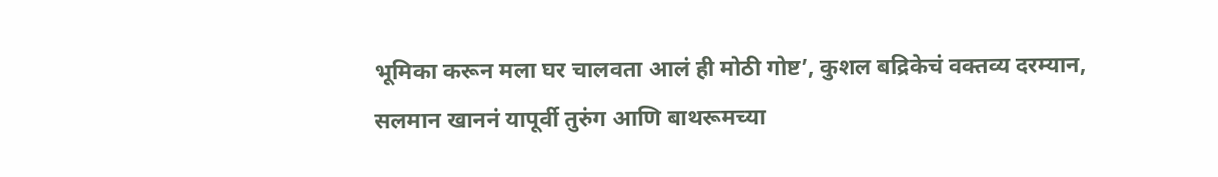भूमिका करून मला घर चालवता आलं ही मोठी गोष्ट’, कुशल बद्रिकेचं वक्तव्य दरम्यान, सलमान खाननं यापूर्वी तुरुंग आणि बाथरूमच्या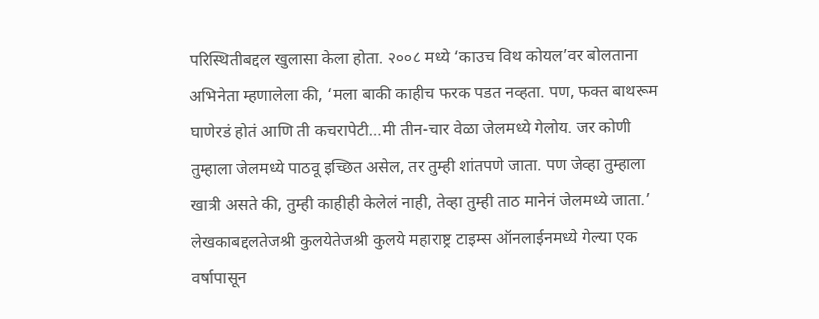परिस्थितीबद्दल खुलासा केला होता. २००८ मध्ये ‘काउच विथ कोयल’वर बोलताना अभिनेता म्हणालेला की, ‘मला बाकी काहीच फरक पडत नव्हता. पण, फक्त बाथरूम घाणेरडं होतं आणि ती कचरापेटी…मी तीन-चार वेळा जेलमध्ये गेलोय. जर कोणी तुम्हाला जेलमध्ये पाठवू इच्छित असेल, तर तुम्ही शांतपणे जाता. पण जेव्हा तुम्हाला खात्री असते की, तुम्ही काहीही केलेलं नाही, तेव्हा तुम्ही ताठ मानेनं जेलमध्ये जाता.’
लेखकाबद्दलतेजश्री कुलयेतेजश्री कुलये महाराष्ट्र टाइम्स ऑनलाईनमध्ये गेल्या एक वर्षापासून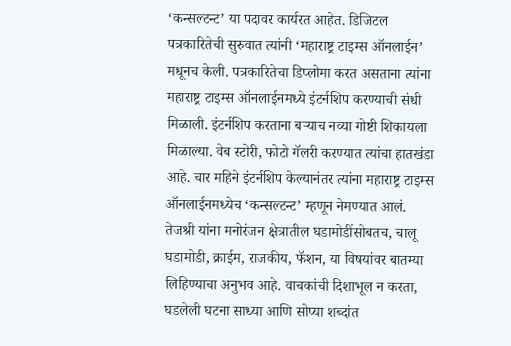‘कन्सल्टन्ट’ या पदावर कार्यरत आहेत. डिजिटल पत्रकारितेची सुरुवात त्यांनी ‘महाराष्ट्र टाइम्स ऑनलाईन’ मधूनच केली. पत्रकारितेचा डिप्लोमा करत असताना त्यांना महाराष्ट्र टाइम्स ऑनलाईनमध्ये इंटर्नशिप करण्याची संधी मिळाली. इंटर्नशिप करताना बऱ्याच नव्या गोष्टी शिकायला मिळाल्या. वेब स्टोरी, फोटो गॅलरी करण्यात त्यांचा हातखंडा आहे. चार महिने इंटर्नशिप केल्यानंतर त्यांना महाराष्ट्र टाइम्स ऑनलाईनमध्येच ‘कन्सल्टन्ट’ म्हणून नेमण्यात आलं.
तेजश्री यांना मनोरंजन क्षेत्रातील घडामोडींसोबतच, चालू घडामोडी, क्राईम, राजकीय, फॅशन, या विषयांवर बातम्या लिहिण्याचा अनुभव आहे. वाचकांची दिशाभूल न करता, घडलेली घटना साध्या आणि सोप्या शब्दांत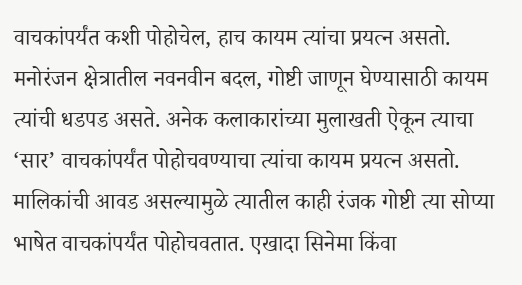वाचकांपर्यंत कशी पोहोचेल, हाच कायम त्यांचा प्रयत्न असतो. मनोरंजन क्षेत्रातील नवनवीन बदल, गोष्टी जाणून घेण्यासाठी कायम त्यांची धडपड असते. अनेक कलाकारांच्या मुलाखती ऐकून त्याचा ‘सार’ वाचकांपर्यंत पोहोचवण्याचा त्यांचा कायम प्रयत्न असतो. मालिकांची आवड असल्यामुळे त्यातील काही रंजक गोष्टी त्या सोप्या भाषेत वाचकांपर्यंत पोहोचवतात. एखादा सिनेमा किंवा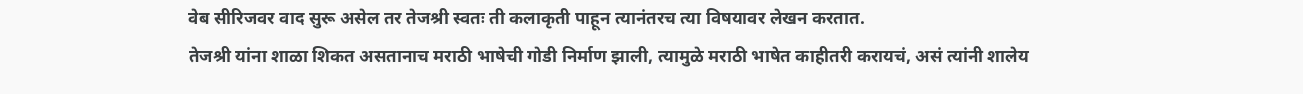वेब सीरिजवर वाद सुरू असेल तर तेजश्री स्वतः ती कलाकृती पाहून त्यानंतरच त्या विषयावर लेखन करतात.
तेजश्री यांना शाळा शिकत असतानाच मराठी भाषेची गोडी निर्माण झाली, त्यामुळे मराठी भाषेत काहीतरी करायचं, असं त्यांनी शालेय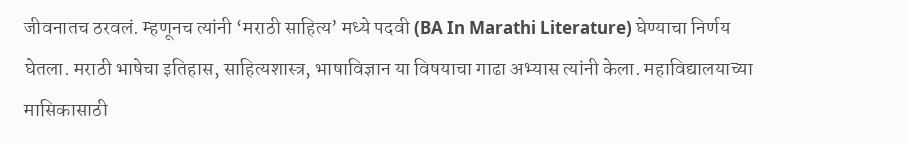जीवनातच ठरवलं. म्हणूनच त्यांनी ‘मराठी साहित्य’ मध्ये पदवी (BA In Marathi Literature) घेण्याचा निर्णय घेतला. मराठी भाषेचा इतिहास, साहित्यशास्त्र, भाषाविज्ञान या विषयाचा गाढा अभ्यास त्यांनी केला. महाविद्यालयाच्या मासिकासाठी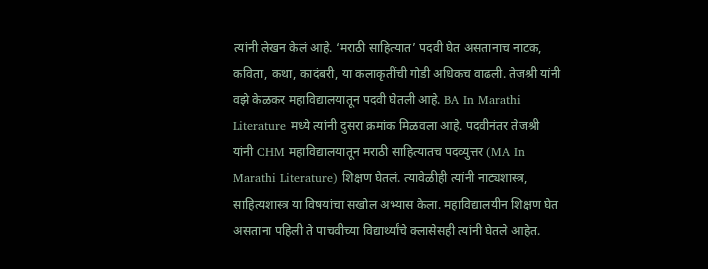त्यांनी लेखन केलं आहे. ‘मराठी साहित्यात’ पदवी घेत असतानाच नाटक, कविता, कथा, कादंबरी, या कलाकृतींची गोडी अधिकच वाढली. तेजश्री यांनी वझे केळकर महाविद्यालयातून पदवी घेतली आहे. BA In Marathi Literature मध्ये त्यांनी दुसरा क्रमांक मिळवला आहे. पदवीनंतर तेजश्री यांनी CHM महाविद्यालयातून मराठी साहित्यातच पदव्युत्तर (MA In Marathi Literature) शिक्षण घेतलं. त्यावेळीही त्यांनी नाट्यशास्त्र, साहित्यशास्त्र या विषयांचा सखोल अभ्यास केला. महाविद्यालयीन शिक्षण घेत असताना पहिली ते पाचवीच्या विद्यार्थ्यांचे क्लासेसही त्यांनी घेतले आहेत.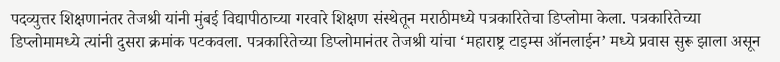पदव्युत्तर शिक्षणानंतर तेजश्री यांनी मुंबई विद्यापीठाच्या गरवारे शिक्षण संस्थेतून मराठीमध्ये पत्रकारितेचा डिप्लोमा केला. पत्रकारितेच्या डिप्लोमामध्ये त्यांनी दुसरा क्रमांक पटकवला. पत्रकारितेच्या डिप्लोमानंतर तेजश्री यांचा ‘महाराष्ट्र टाइम्स ऑनलाईन’ मध्ये प्रवास सुरू झाला असून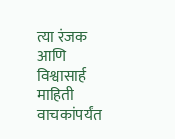त्या रंजक आणि विश्वासार्ह माहिती वाचकांपर्यंत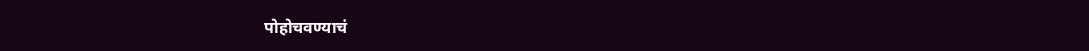पोहोचवण्याचं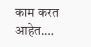काम करत आहेत.…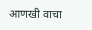आणखी वाचा